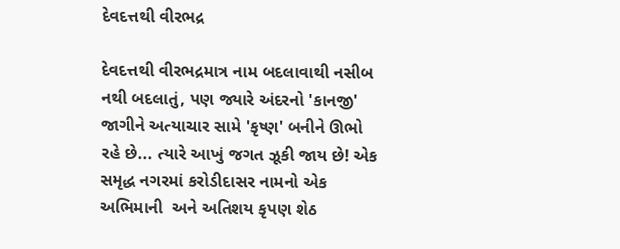દેવદત્તથી વીરભદ્ર

દેવદત્તથી વીરભદ્રમાત્ર નામ બદલાવાથી નસીબ નથી બદલાતું, પણ જ્યારે અંદરનો 'કાનજી' જાગીને અત્યાચાર સામે 'કૃષ્ણ' બનીને ઊભો રહે છે... ત્યારે આખું જગત ઝૂકી જાય છે! એક સમૃદ્ધ નગરમાં કરોડીદાસર નામનો એક અભિમાની  અને અતિશય કૃપણ શેઠ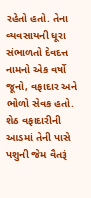રહેતો હતો. તેના વ્યવસાયની ધૂરા સંભાળતો દેવદત્ત નામનો એક વર્ષો જૂનો, વફાદાર અને ભોળો સેવક હતો. શેઠ વફાદારીની આડમાં તેની પાસે પશુની જેમ વૈતરૂં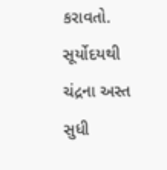કરાવતો. સૂર્યોદયથી ચંદ્રના અસ્ત સુધી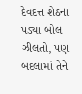દેવદત્ત શેઠના પડ્યા બોલ ઝીલતો, પણ બદલામાં તેને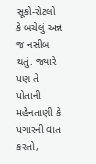સૂકો-રોટલો કે બચેલું અન્ન જ નસીબ થતું. જ્યારે પણ તે પોતાની મહેનતાણી કે પગારની વાત કરતો,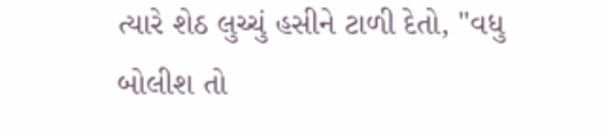ત્યારે શેઠ લુચ્ચું હસીને ટાળી દેતો, "વધુ બોલીશ તો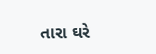તારા ઘરે